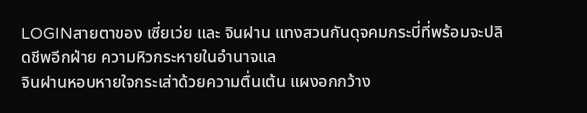LOGINสายตาของ เซี่ยเว่ย และ จินฝาน แทงสวนกันดุจคมกระบี่ที่พร้อมจะปลิดชีพอีกฝ่าย ความหิวกระหายในอำนาจแล
จินฝานหอบหายใจกระเส่าด้วยความตื่นเต้น แผงอกกว้าง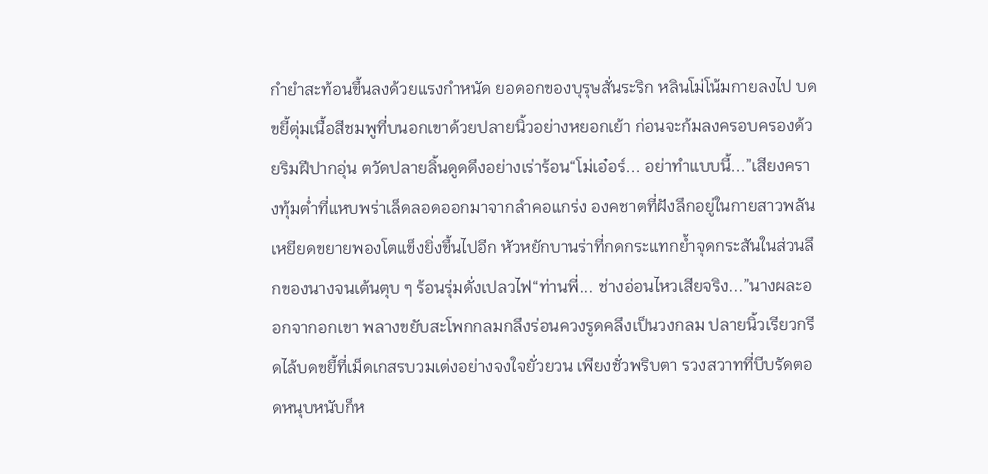กำยำสะท้อนขึ้นลงด้วยแรงกำหนัด ยอดอกของบุรุษสั่นระริก หลินโม่โน้มกายลงไป บดขยี้ตุ่มเนื้อสีชมพูที่บนอกเขาด้วยปลายนิ้วอย่างหยอกเย้า ก่อนจะก้มลงครอบครองด้วยริมฝีปากอุ่น ตวัดปลายลิ้นดูดดึงอย่างเร่าร้อน“โม่เอ๋อร์... อย่าทำแบบนี้...”เสียงครางทุ้มต่ำที่แหบพร่าเล็ดลอดออกมาจากลำคอแกร่ง องคชาตที่ฝังลึกอยู่ในกายสาวพลันเหยียดขยายพองโตแข็งยิ่งขึ้นไปอีก หัวหยักบานร่าที่กดกระแทกย้ำจุดกระสันในส่วนลึกของนางจนเต้นตุบ ๆ ร้อนรุ่มดั่งเปลวไฟ“ท่านพี่... ช่างอ่อนไหวเสียจริง...”นางผละออกจากอกเขา พลางขยับสะโพกกลมกลึงร่อนควงรูดคลึงเป็นวงกลม ปลายนิ้วเรียวกรีดไล้บดขยี้ที่เม็ดเกสรบวมเต่งอย่างจงใจยั่วยวน เพียงชั่วพริบตา รวงสวาทที่บีบรัดตอดหนุบหนับก็ห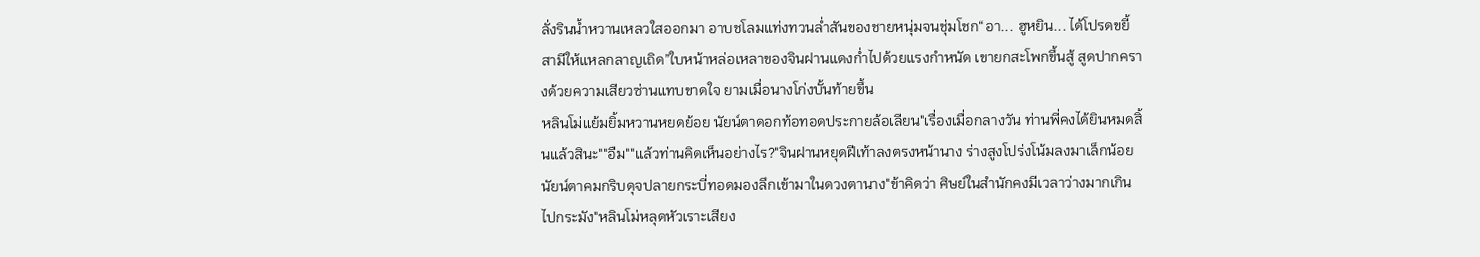ลั่งรินน้ำหวานเหลวใสออกมา อาบชโลมแท่งทวนล่ำสันของชายหนุ่มจนชุ่มโชก“อา... ฮูหยิน... ได้โปรดขยี้สามีให้แหลกลาญเถิด”ใบหน้าหล่อเหลาของจินฝานแดงก่ำไปด้วยแรงกำหนัด เขายกสะโพกขึ้นสู้ สูดปากครางด้วยความเสียวซ่านแทบขาดใจ ยามเมื่อนางโก่งบั้นท้ายขึ้น
หลินโม่แย้มยิ้มหวานหยดย้อย นัยน์ตาดอกท้อทอดประกายล้อเลียน"เรื่องเมื่อกลางวัน ท่านพี่คงได้ยินหมดสิ้นแล้วสินะ""อืม""แล้วท่านคิดเห็นอย่างไร?"จินฝานหยุดฝีเท้าลงตรงหน้านาง ร่างสูงโปร่งโน้มลงมาเล็กน้อย นัยน์ตาคมกริบดุจปลายกระบี่ทอดมองลึกเข้ามาในดวงตานาง"ข้าคิดว่า ศิษย์ในสำนักคงมีเวลาว่างมากเกินไปกระมัง"หลินโม่หลุดหัวเราะเสียง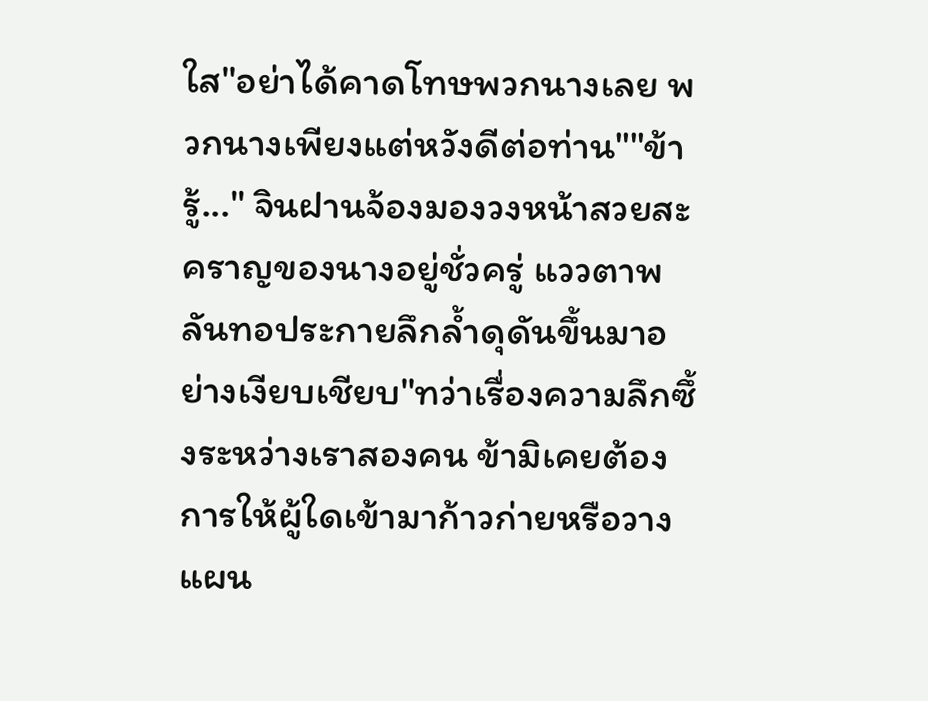ใส"อย่าได้คาดโทษพวกนางเลย พวกนางเพียงแต่หวังดีต่อท่าน""ข้ารู้..." จินฝานจ้องมองวงหน้าสวยสะคราญของนางอยู่ชั่วครู่ แววตาพลันทอประกายลึกล้ำดุดันขึ้นมาอย่างเงียบเชียบ"ทว่าเรื่องความลึกซึ้งระหว่างเราสองคน ข้ามิเคยต้องการให้ผู้ใดเข้ามาก้าวก่ายหรือวางแผน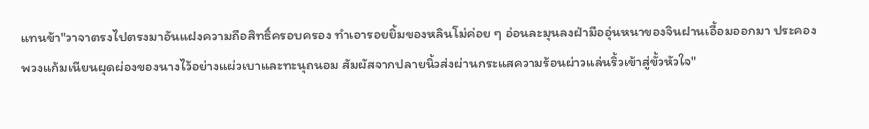แทนข้า"วาจาตรงไปตรงมาอันแฝงความถือสิทธิ์ครอบครอง ทำเอารอยยิ้มของหลินโม่ค่อย ๆ อ่อนละมุนลงฝ่ามืออุ่นหนาของจินฝานเอื้อมออกมา ประคองพวงแก้มเนียนผุดผ่องของนางไว้อย่างแผ่วเบาและทะนุถนอม สัมผัสจากปลายนิ้วส่งผ่านกระแสความร้อนผ่าวแล่นริ้วเข้าสู่ขั้วหัวใจ"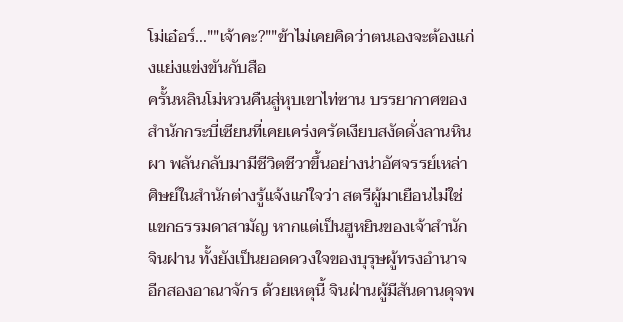โม่เอ๋อร์...""เจ้าคะ?""ข้าไม่เคยคิดว่าตนเองจะต้องแก่งแย่งแข่งขันกับสือ
ครั้นหลินโม่หวนคืนสู่หุบเขาไท่ซาน บรรยากาศของสำนักกระบี่เซียนที่เคยเคร่งครัดเงียบสงัดดั่งลานหินผา พลันกลับมามีชีวิตชีวาขึ้นอย่างน่าอัศจรรย์เหล่าศิษย์ในสำนักต่างรู้แจ้งแก่ใจว่า สตรีผู้มาเยือนไม่ใช่แขกธรรมดาสามัญ หากแต่เป็นฮูหยินของเจ้าสำนักจินฝาน ทั้งยังเป็นยอดดวงใจของบุรุษผู้ทรงอำนาจอีกสองอาณาจักร ด้วยเหตุนี้ จินฝ่านผู้มีสันดานดุจพ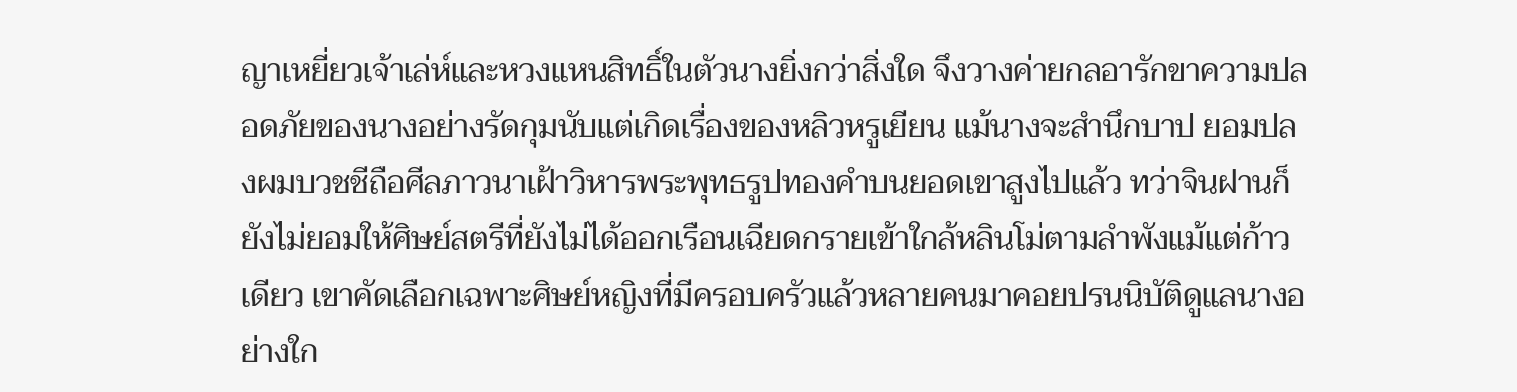ญาเหยี่ยวเจ้าเล่ห์และหวงแหนสิทธิ์ในตัวนางยิ่งกว่าสิ่งใด จึงวางค่ายกลอารักขาความปลอดภัยของนางอย่างรัดกุมนับแต่เกิดเรื่องของหลิวหรูเยียน แม้นางจะสำนึกบาป ยอมปลงผมบวชชีถือศีลภาวนาเฝ้าวิหารพระพุทธรูปทองคำบนยอดเขาสูงไปแล้ว ทว่าจินฝานก็ยังไม่ยอมให้ศิษย์สตรีที่ยังไม่ได้ออกเรือนเฉียดกรายเข้าใกล้หลินโม่ตามลำพังแม้แต่ก้าวเดียว เขาคัดเลือกเฉพาะศิษย์หญิงที่มีครอบครัวแล้วหลายคนมาคอยปรนนิบัติดูแลนางอย่างใก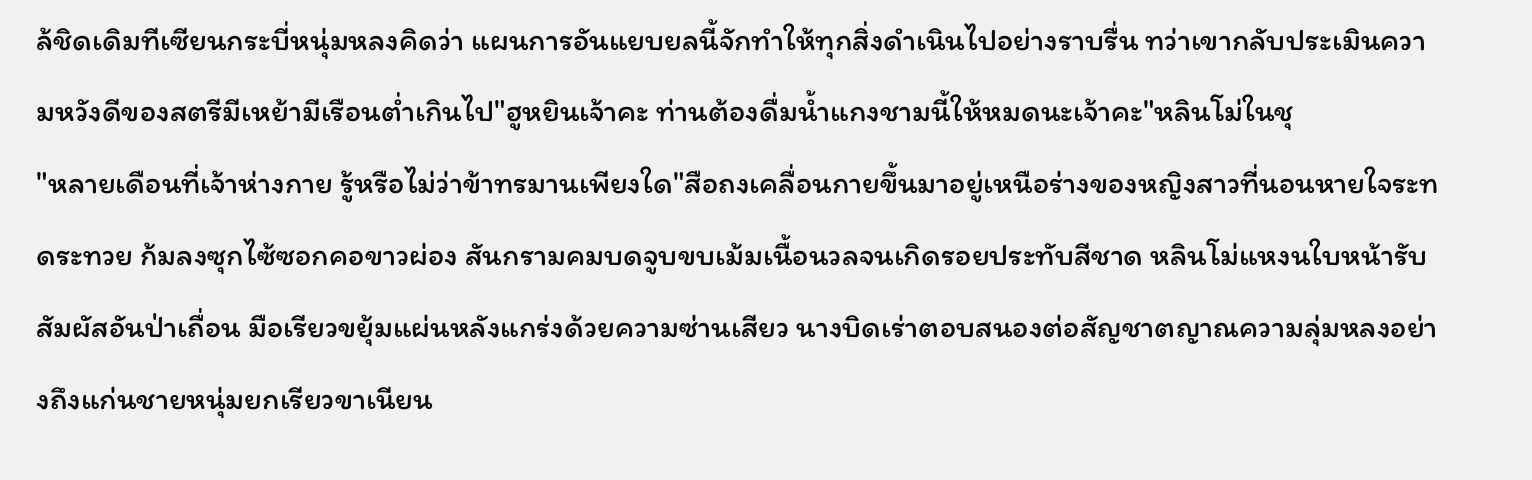ล้ชิดเดิมทีเซียนกระบี่หนุ่มหลงคิดว่า แผนการอันแยบยลนี้จักทำให้ทุกสิ่งดำเนินไปอย่างราบรื่น ทว่าเขากลับประเมินความหวังดีของสตรีมีเหย้ามีเรือนต่ำเกินไป"ฮูหยินเจ้าคะ ท่านต้องดื่มน้ำแกงชามนี้ให้หมดนะเจ้าคะ"หลินโม่ในชุ
"หลายเดือนที่เจ้าห่างกาย รู้หรือไม่ว่าข้าทรมานเพียงใด"สือถงเคลื่อนกายขึ้นมาอยู่เหนือร่างของหญิงสาวที่นอนหายใจระทดระทวย ก้มลงซุกไซ้ซอกคอขาวผ่อง สันกรามคมบดจูบขบเม้มเนื้อนวลจนเกิดรอยประทับสีชาด หลินโม่แหงนใบหน้ารับสัมผัสอันป่าเถื่อน มือเรียวขยุ้มแผ่นหลังแกร่งด้วยความซ่านเสียว นางบิดเร่าตอบสนองต่อสัญชาตญาณความลุ่มหลงอย่างถึงแก่นชายหนุ่มยกเรียวขาเนียน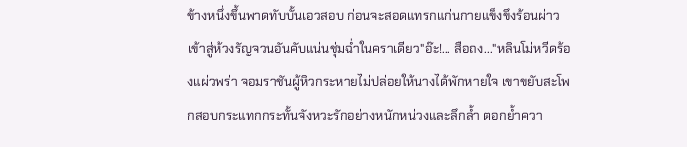ข้างหนึ่งขึ้นพาดทับบั้นเอวสอบ ก่อนจะสอดแทรกแก่นกายแข็งขึงร้อนผ่าวเข้าสู่ห้วงรัญจวนอันคับแน่นชุ่มฉ่ำในคราเดียว"อ๊ะ!... สือถง..."หลินโม่หวีดร้องแผ่วพร่า จอมราชันผู้หิวกระหายไม่ปล่อยให้นางได้พักหายใจ เขาขยับสะโพกสอบกระแทกกระทั้นจังหวะรักอย่างหนักหน่วงและลึกล้ำ ตอกย้ำควา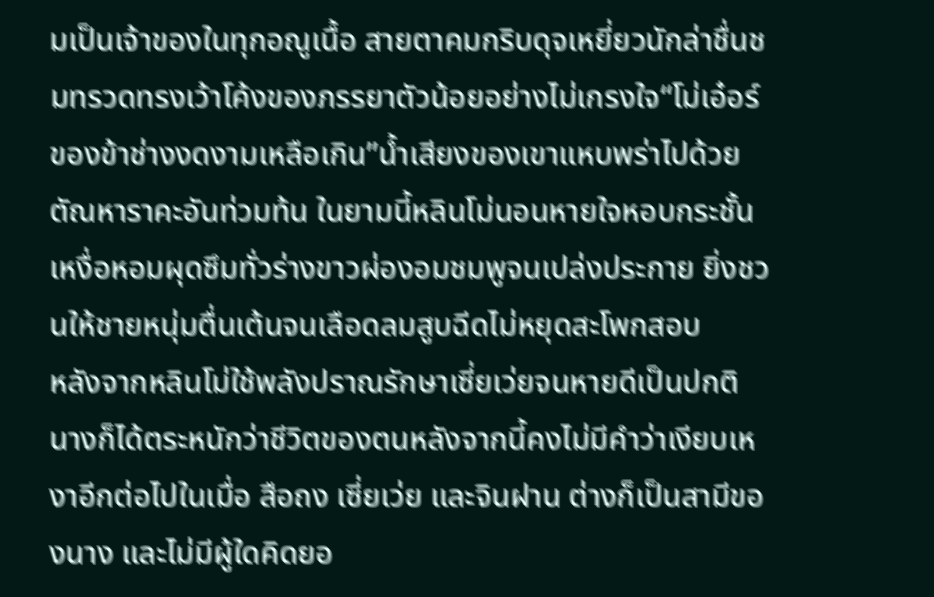มเป็นเจ้าของในทุกอณูเนื้อ สายตาคมกริบดุจเหยี่ยวนักล่าชื่นชมทรวดทรงเว้าโค้งของภรรยาตัวน้อยอย่างไม่เกรงใจ“โม่เอ๋อร์ของข้าช่างงดงามเหลือเกิน”น้ำเสียงของเขาแหบพร่าไปด้วยตัณหาราคะอันท่วมท้น ในยามนี้หลินโม่นอนหายใจหอบกระชั้น เหงื่อหอมผุดซึมทั่วร่างขาวผ่องอมชมพูจนเปล่งประกาย ยิ่งชวนให้ชายหนุ่มตื่นเต้นจนเลือดลมสูบฉีดไม่หยุดสะโพกสอบ
หลังจากหลินโม่ใช้พลังปราณรักษาเซี่ยเว่ยจนหายดีเป็นปกติ นางก็ได้ตระหนักว่าชีวิตของตนหลังจากนี้คงไม่มีคำว่าเงียบเหงาอีกต่อไปในเมื่อ สือถง เซี่ยเว่ย และจินฝาน ต่างก็เป็นสามีของนาง และไม่มีผู้ใดคิดยอ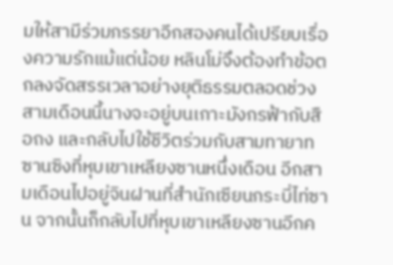มให้สามีร่วมภรรยาอีกสองคนได้เปรียบเรื่องความรักแม้แต่น้อย หลินโม่จึงต้องทำข้อตกลงจัดสรรเวลาอย่างยุติธรรมตลอดช่วงสามเดือนนี้นางจะอยู่บนเกาะมังกรฟ้ากับสือถง และกลับไปใช้ชีวิตร่วมกับสามทายาทซานซิงที่หุบเขาเหลียงซานหนึ่งเดือน อีกสามเดือนไปอยู่จินฝานที่สำนักเซียนกระบี่ไท่ซาน จากนั้นก็กลับไปที่หุบเขาเหลียงซานอีกค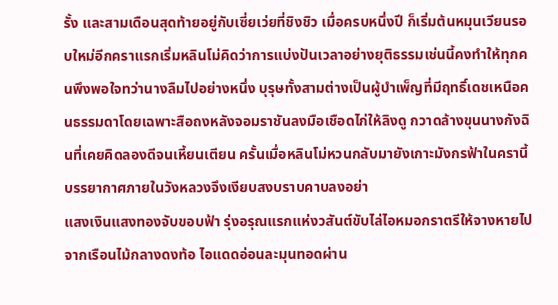รั้ง และสามเดือนสุดท้ายอยู่กับเซี่ยเว่ยที่ชิงชิว เมื่อครบหนึ่งปี ก็เริ่มต้นหมุนเวียนรอบใหม่อีกคราแรกเริ่มหลินโม่คิดว่าการแบ่งปันเวลาอย่างยุติธรรมเช่นนี้คงทำให้ทุกคนพึงพอใจทว่านางลืมไปอย่างหนึ่ง บุรุษทั้งสามต่างเป็นผู้บำเพ็ญที่มีฤทธิ์เดชเหนือคนธรรมดาโดยเฉพาะสือถงหลังจอมราชันลงมือเชือดไก่ให้ลิงดู กวาดล้างขุนนางกังฉินที่เคยคิดลองดีจนเหี้ยนเตียน ครั้นเมื่อหลินโม่หวนกลับมายังเกาะมังกรฟ้าในครานี้ บรรยากาศภายในวังหลวงจึงเงียบสงบราบคาบลงอย่า
แสงเงินแสงทองจับขอบฟ้า รุ่งอรุณแรกแห่งวสันต์ขับไล่ไอหมอกราตรีให้จางหายไปจากเรือนไม้กลางดงท้อ ไอแดดอ่อนละมุนทอดผ่าน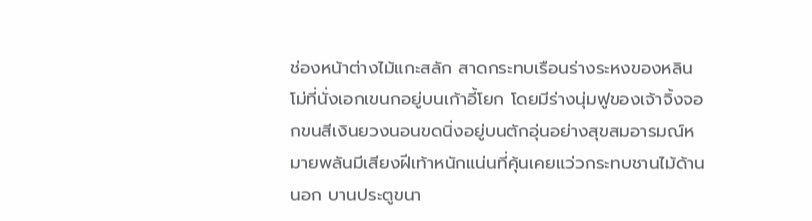ช่องหน้าต่างไม้แกะสลัก สาดกระทบเรือนร่างระหงของหลินโม่ที่นั่งเอกเขนกอยู่บนเก้าอี้โยก โดยมีร่างนุ่มฟูของเจ้าจิ้งจอกขนสีเงินยวงนอนขดนิ่งอยู่บนตักอุ่นอย่างสุขสมอารมณ์หมายพลันมีเสียงฝีเท้าหนักแน่นที่คุ้นเคยแว่วกระทบชานไม้ด้านนอก บานประตูขนา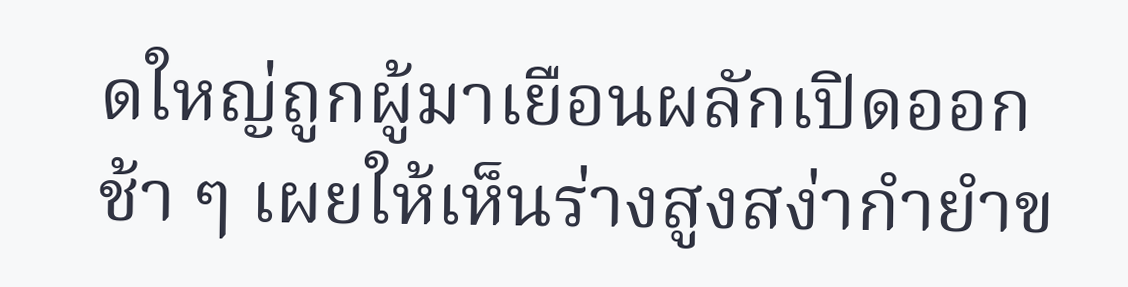ดใหญ่ถูกผู้มาเยือนผลักเปิดออกช้า ๆ เผยให้เห็นร่างสูงสง่ากำยำข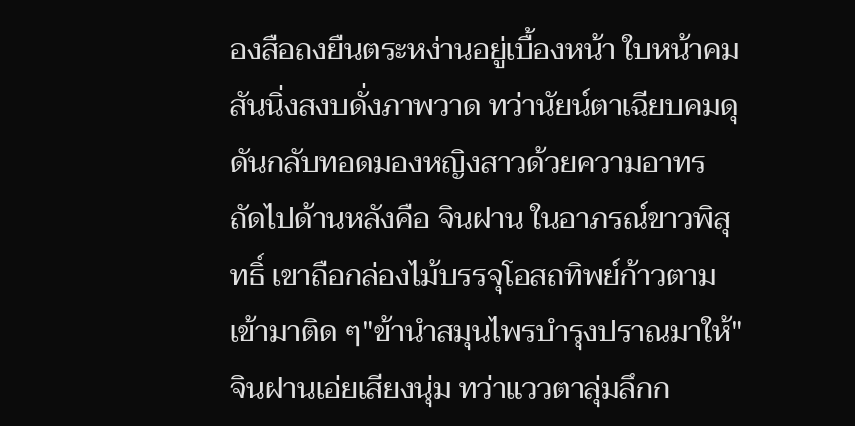องสือถงยืนตระหง่านอยู่เบื้องหน้า ใบหน้าคมสันนิ่งสงบดั่งภาพวาด ทว่านัยน์ตาเฉียบคมดุดันกลับทอดมองหญิงสาวด้วยความอาทร ถัดไปด้านหลังคือ จินฝาน ในอาภรณ์ขาวพิสุทธิ์ เขาถือกล่องไม้บรรจุโอสถทิพย์ก้าวตามเข้ามาติด ๆ"ข้านำสมุนไพรบำรุงปราณมาให้"จินฝานเอ่ยเสียงนุ่ม ทว่าแววตาลุ่มลึกก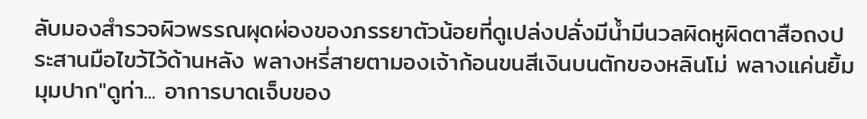ลับมองสำรวจผิวพรรณผุดผ่องของภรรยาตัวน้อยที่ดูเปล่งปลั่งมีน้ำมีนวลผิดหูผิดตาสือถงประสานมือไขว้ไว้ด้านหลัง พลางหรี่สายตามองเจ้าก้อนขนสีเงินบนตักของหลินโม่ พลางแค่นยิ้มมุมปาก"ดูท่า... อาการบาดเจ็บของ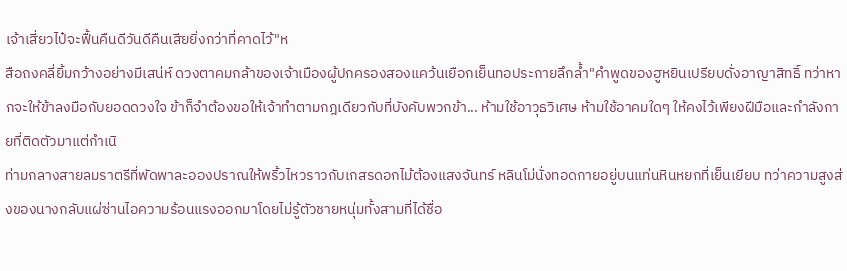เจ้าเสี่ยวไป๋จะฟื้นคืนดีวันดีคืนเสียยิ่งกว่าที่คาดไว้"ห
สือถงคลี่ยิ้มกว้างอย่างมีเสน่ห์ ดวงตาคมกล้าของเจ้าเมืองผู้ปกครองสองแคว้นเยือกเย็นทอประกายลึกล้ำ"คำพูดของฮูหยินเปรียบดั่งอาญาสิทธิ์ ทว่าหากจะให้ข้าลงมือกับยอดดวงใจ ข้าก็จำต้องขอให้เจ้าทำตามกฎเดียวกับที่บังคับพวกข้า... ห้ามใช้อาวุธวิเศษ ห้ามใช้อาคมใดๆ ให้คงไว้เพียงฝีมือและกำลังกายที่ติดตัวมาแต่กำเนิ
ท่ามกลางสายลมราตรีที่พัดพาละอองปราณให้พริ้วไหวราวกับเกสรดอกไม้ต้องแสงจันทร์ หลินโม่นั่งทอดกายอยู่บนแท่นหินหยกที่เย็นเยียบ ทว่าความสูงส่งของนางกลับแผ่ซ่านไอความร้อนแรงออกมาโดยไม่รู้ตัวชายหนุ่มทั้งสามที่ได้ชื่อ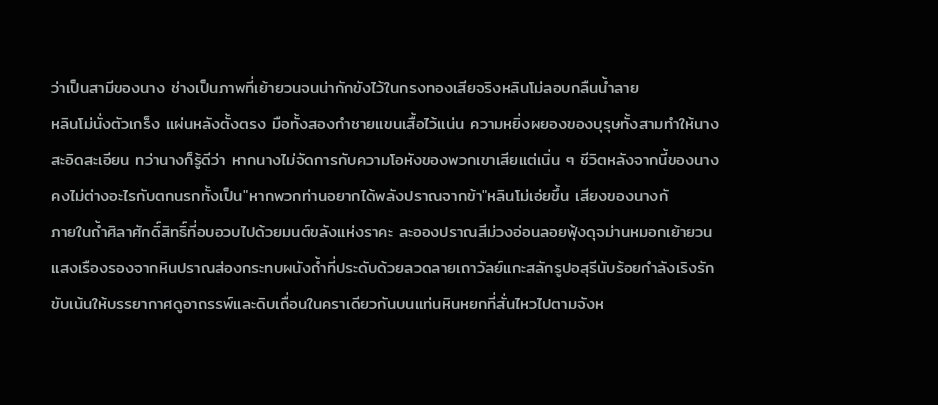ว่าเป็นสามีของนาง ช่างเป็นภาพที่เย้ายวนจนน่ากักขังไว้ในกรงทองเสียจริงหลินโม่ลอบกลืนน้ำลาย
หลินโม่นั่งตัวเกร็ง แผ่นหลังตั้งตรง มือทั้งสองกำชายแขนเสื้อไว้แน่น ความหยิ่งผยองของบุรุษทั้งสามทำให้นางสะอิดสะเอียน ทว่านางก็รู้ดีว่า หากนางไม่จัดการกับความโอหังของพวกเขาเสียแต่เนิ่น ๆ ชีวิตหลังจากนี้ของนางคงไม่ต่างอะไรกับตกนรกทั้งเป็น"หากพวกท่านอยากได้พลังปราณจากข้า"หลินโม่เอ่ยขึ้น เสียงของนางกั
ภายในถ้ำศิลาศักดิ์สิทธิ์ที่อบอวบไปด้วยมนต์ขลังแห่งราคะ ละอองปราณสีม่วงอ่อนลอยฟุ้งดุจม่านหมอกเย้ายวน แสงเรืองรองจากหินปราณส่องกระทบผนังถ้ำที่ประดับด้วยลวดลายเถาวัลย์แกะสลักรูปอสุรีนับร้อยกำลังเริงรัก ขับเน้นให้บรรยากาศดูอาถรรพ์และดิบเถื่อนในคราเดียวกันบนแท่นหินหยกที่สั่นไหวไปตามจังห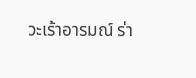วะเร้าอารมณ์ ร่า